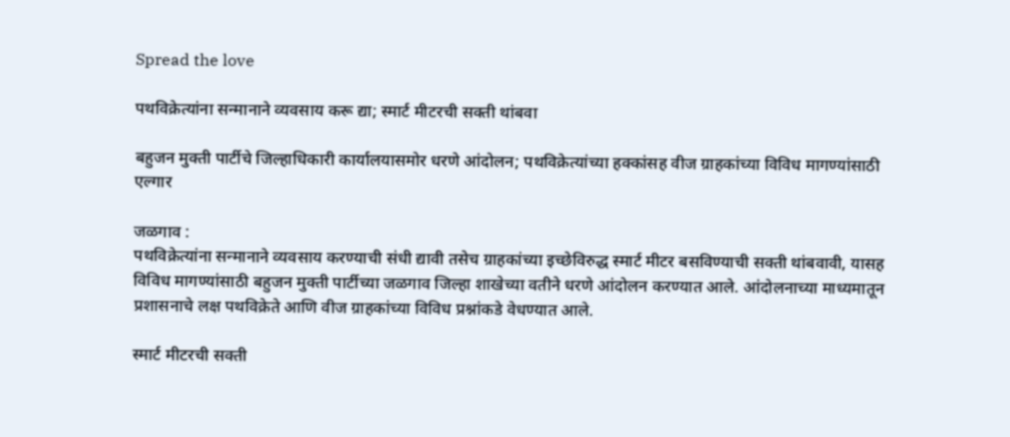Spread the love

पथविक्रेत्यांना सन्मानाने व्यवसाय करू द्या; स्मार्ट मीटरची सक्ती थांबवा

बहुजन मुक्ती पार्टीचे जिल्हाधिकारी कार्यालयासमोर धरणे आंदोलन; पथविक्रेत्यांच्या हक्कांसह वीज ग्राहकांच्या विविध मागण्यांसाठी एल्गार

जळगाव :
पथविक्रेत्यांना सन्मानाने व्यवसाय करण्याची संधी द्यावी तसेच ग्राहकांच्या इच्छेविरुद्ध स्मार्ट मीटर बसविण्याची सक्ती थांबवावी, यासह विविध मागण्यांसाठी बहुजन मुक्ती पार्टीच्या जळगाव जिल्हा शाखेच्या वतीने धरणे आंदोलन करण्यात आले. आंदोलनाच्या माध्यमातून प्रशासनाचे लक्ष पथविक्रेते आणि वीज ग्राहकांच्या विविध प्रश्नांकडे वेधण्यात आले.

स्मार्ट मीटरची सक्ती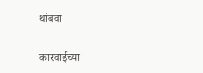थांबवा

कारवाईच्या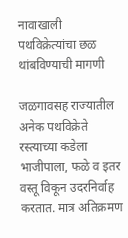नावाखाली पथविक्रेत्यांचा छळ थांबविण्याची मागणी

जळगावसह राज्यातील अनेक पथविक्रेते रस्त्याच्या कडेला भाजीपाला, फळे व इतर वस्तू विकून उदरनिर्वाह करतात. मात्र अतिक्रमण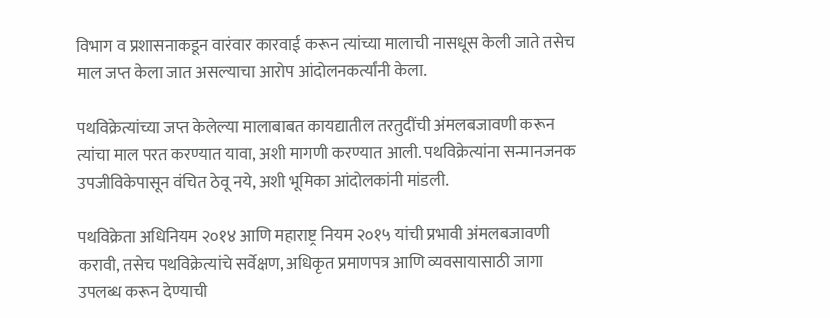विभाग व प्रशासनाकडून वारंवार कारवाई करून त्यांच्या मालाची नासधूस केली जाते तसेच माल जप्त केला जात असल्याचा आरोप आंदोलनकर्त्यांनी केला.

पथविक्रेत्यांच्या जप्त केलेल्या मालाबाबत कायद्यातील तरतुदींची अंमलबजावणी करून त्यांचा माल परत करण्यात यावा, अशी मागणी करण्यात आली. पथविक्रेत्यांना सन्मानजनक उपजीविकेपासून वंचित ठेवू नये, अशी भूमिका आंदोलकांनी मांडली.

पथविक्रेता अधिनियम २०१४ आणि महाराष्ट्र नियम २०१५ यांची प्रभावी अंमलबजावणी करावी, तसेच पथविक्रेत्यांचे सर्वेक्षण, अधिकृत प्रमाणपत्र आणि व्यवसायासाठी जागा उपलब्ध करून देण्याची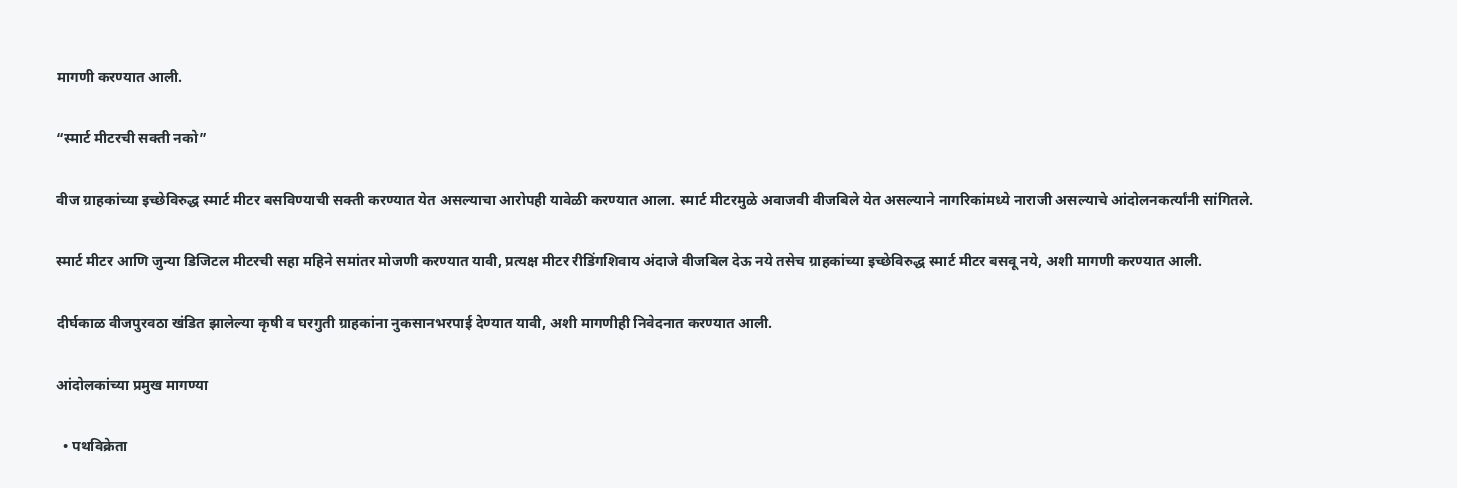मागणी करण्यात आली.

“स्मार्ट मीटरची सक्ती नको”

वीज ग्राहकांच्या इच्छेविरुद्ध स्मार्ट मीटर बसविण्याची सक्ती करण्यात येत असल्याचा आरोपही यावेळी करण्यात आला. स्मार्ट मीटरमुळे अवाजवी वीजबिले येत असल्याने नागरिकांमध्ये नाराजी असल्याचे आंदोलनकर्त्यांनी सांगितले.

स्मार्ट मीटर आणि जुन्या डिजिटल मीटरची सहा महिने समांतर मोजणी करण्यात यावी, प्रत्यक्ष मीटर रीडिंगशिवाय अंदाजे वीजबिल देऊ नये तसेच ग्राहकांच्या इच्छेविरुद्ध स्मार्ट मीटर बसवू नये, अशी मागणी करण्यात आली.

दीर्घकाळ वीजपुरवठा खंडित झालेल्या कृषी व घरगुती ग्राहकांना नुकसानभरपाई देण्यात यावी, अशी मागणीही निवेदनात करण्यात आली.

आंदोलकांच्या प्रमुख मागण्या

  • पथविक्रेता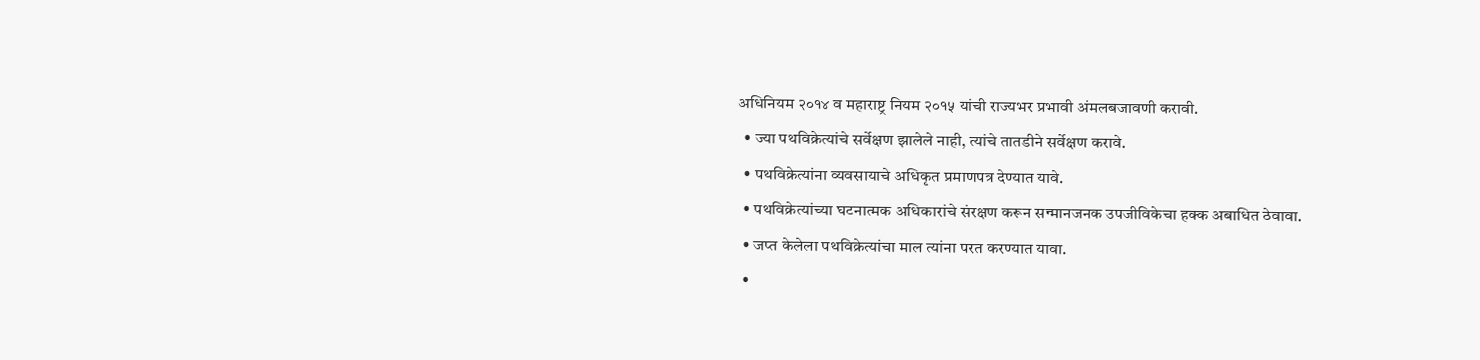अधिनियम २०१४ व महाराष्ट्र नियम २०१५ यांची राज्यभर प्रभावी अंमलबजावणी करावी.
  • ज्या पथविक्रेत्यांचे सर्वेक्षण झालेले नाही, त्यांचे तातडीने सर्वेक्षण करावे.
  • पथविक्रेत्यांना व्यवसायाचे अधिकृत प्रमाणपत्र देण्यात यावे.
  • पथविक्रेत्यांच्या घटनात्मक अधिकारांचे संरक्षण करून सन्मानजनक उपजीविकेचा हक्क अबाधित ठेवावा.
  • जप्त केलेला पथविक्रेत्यांचा माल त्यांना परत करण्यात यावा.
  •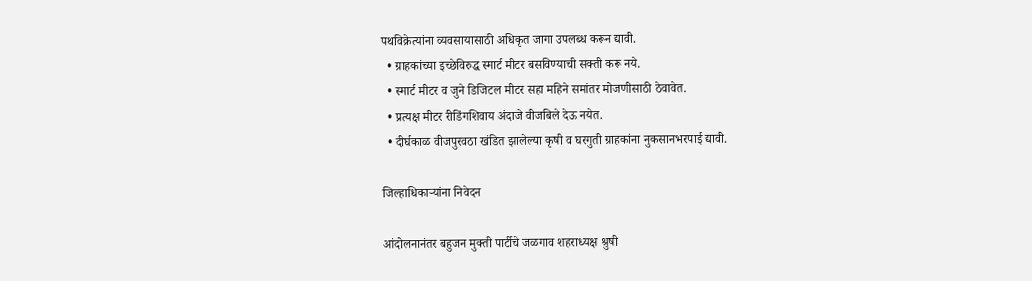पथविक्रेत्यांना व्यवसायासाठी अधिकृत जागा उपलब्ध करून द्यावी.
  • ग्राहकांच्या इच्छेविरुद्ध स्मार्ट मीटर बसविण्याची सक्ती करू नये.
  • स्मार्ट मीटर व जुने डिजिटल मीटर सहा महिने समांतर मोजणीसाठी ठेवावेत.
  • प्रत्यक्ष मीटर रीडिंगशिवाय अंदाजे वीजबिले देऊ नयेत.
  • दीर्घकाळ वीजपुरवठा खंडित झालेल्या कृषी व घरगुती ग्राहकांना नुकसानभरपाई द्यावी.

जिल्हाधिकाऱ्यांना निवेदन

आंदोलनानंतर बहुजन मुक्ती पार्टीचे जळगाव शहराध्यक्ष श्रुषी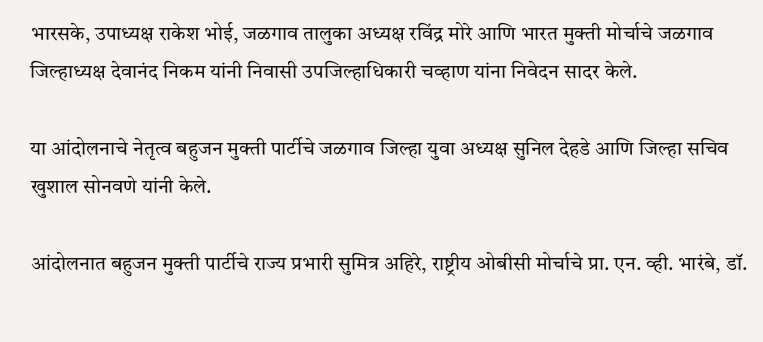भारसके, उपाध्यक्ष राकेश भोई, जळगाव तालुका अध्यक्ष रविंद्र मोरे आणि भारत मुक्ती मोर्चाचे जळगाव जिल्हाध्यक्ष देवानंद निकम यांनी निवासी उपजिल्हाधिकारी चव्हाण यांना निवेदन सादर केले.

या आंदोलनाचे नेतृत्व बहुजन मुक्ती पार्टीचे जळगाव जिल्हा युवा अध्यक्ष सुनिल देहडे आणि जिल्हा सचिव खुशाल सोनवणे यांनी केले.

आंदोलनात बहुजन मुक्ती पार्टीचे राज्य प्रभारी सुमित्र अहिरे, राष्ट्रीय ओबीसी मोर्चाचे प्रा. एन. व्ही. भारंबे, डॉ.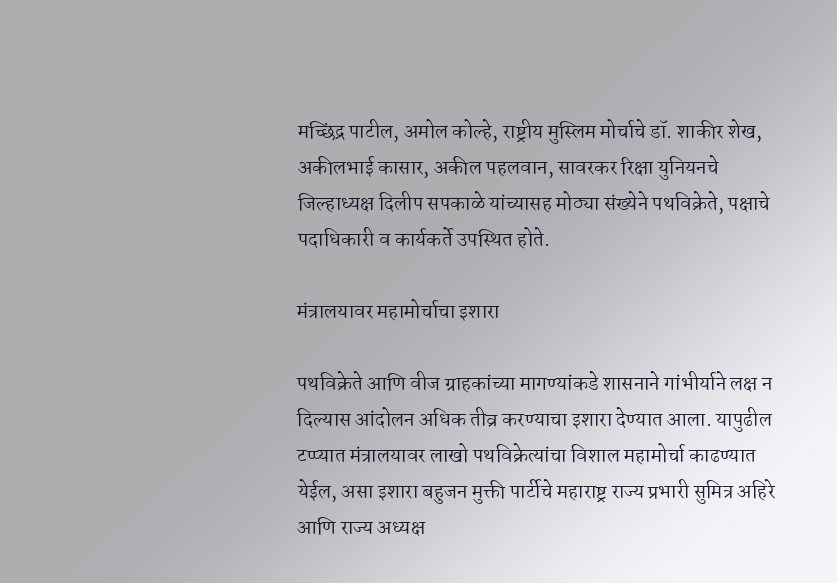मच्छिंद्र पाटील, अमोल कोल्हे, राष्ट्रीय मुस्लिम मोर्चाचे डॉ. शाकीर शेख, अकीलभाई कासार, अकील पहलवान, सावरकर रिक्षा युनियनचे जिल्हाध्यक्ष दिलीप सपकाळे यांच्यासह मोठ्या संख्येने पथविक्रेते, पक्षाचे पदाधिकारी व कार्यकर्ते उपस्थित होते.

मंत्रालयावर महामोर्चाचा इशारा

पथविक्रेते आणि वीज ग्राहकांच्या मागण्यांकडे शासनाने गांभीर्याने लक्ष न दिल्यास आंदोलन अधिक तीव्र करण्याचा इशारा देण्यात आला. यापुढील टप्प्यात मंत्रालयावर लाखो पथविक्रेत्यांचा विशाल महामोर्चा काढण्यात येईल, असा इशारा बहुजन मुक्ती पार्टीचे महाराष्ट्र राज्य प्रभारी सुमित्र अहिरे आणि राज्य अध्यक्ष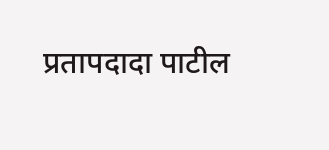प्रतापदादा पाटील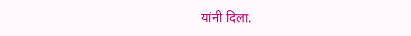यांनी दिला.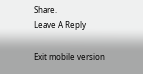Share.
Leave A Reply

Exit mobile version